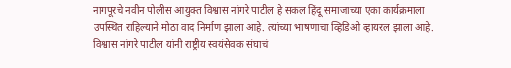नागपूरचे नवीन पोलीस आयुक्त विश्वास नांगरे पाटील हे सकल हिंदू समाजाच्या एका कार्यक्रमाला उपस्थित राहिल्याने मोठा वाद निर्माण झाला आहे. त्यांच्या भाषणाचा व्हिडिओ व्हायरल झाला आहे. विश्वास नांगरे पाटील यांनी राष्ट्रीय स्वयंसेवक संघाचं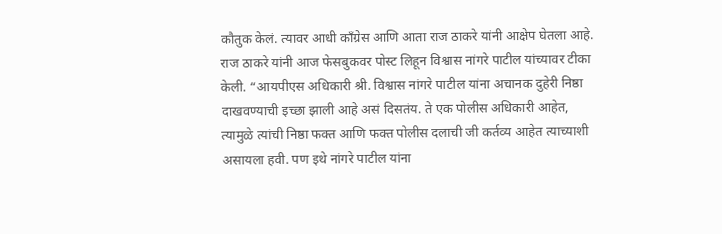कौतुक केलं. त्यावर आधी काँग्रेस आणि आता राज ठाकरे यांनी आक्षेप घेतला आहे. राज ठाकरे यांनी आज फेसबुकवर पोस्ट लिहून विश्वास नांगरे पाटील यांच्यावर टीका केली. “आयपीएस अधिकारी श्री. विश्वास नांगरे पाटील यांना अचानक दुहेरी निष्ठा दाखवण्याची इच्छा झाली आहे असं दिसतंय. ते एक पोलीस अधिकारी आहेत, त्यामुळे त्यांची निष्ठा फक्त आणि फक्त पोलीस दलाची जी कर्तव्य आहेत त्याच्याशी असायला हवी. पण इथे नांगरे पाटील यांना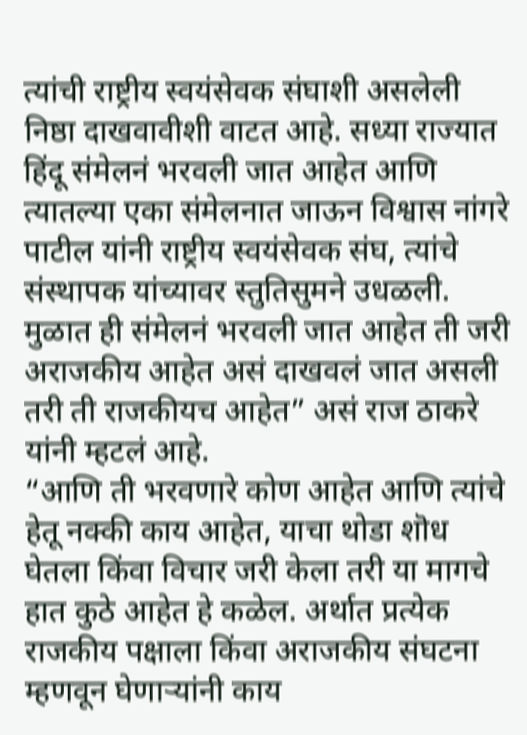त्यांची राष्ट्रीय स्वयंसेवक संघाशी असलेली निष्ठा दाखवावीशी वाटत आहे. सध्या राज्यात हिंदू संमेलनं भरवली जात आहेत आणि त्यातल्या एका संमेलनात जाऊन विश्वास नांगरे पाटील यांनी राष्ट्रीय स्वयंसेवक संघ, त्यांचे संस्थापक यांच्यावर स्तुतिसुमने उधळली. मुळात ही संमेलनं भरवली जात आहेत ती जरी अराजकीय आहेत असं दाखवलं जात असली तरी ती राजकीयच आहेत” असं राज ठाकरे यांनी म्हटलं आहे.
“आणि ती भरवणारे कोण आहेत आणि त्यांचे हेतू नक्की काय आहेत, याचा थोडा शॊध घेतला किंवा विचार जरी केला तरी या मागचे हात कुठे आहेत हे कळेल. अर्थात प्रत्येक राजकीय पक्षाला किंवा अराजकीय संघटना म्हणवून घेणाऱ्यांनी काय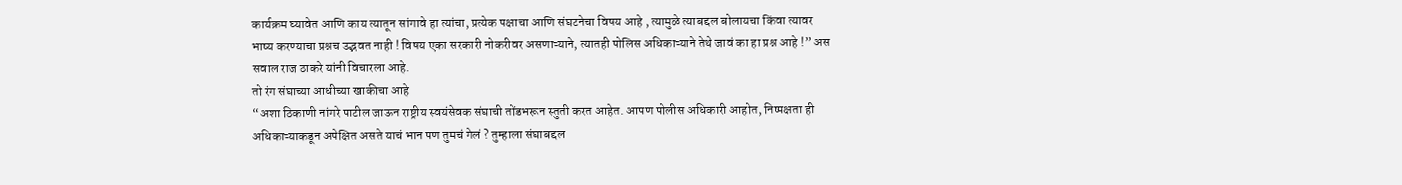कार्यक्रम घ्यावेत आणि काय त्यातून सांगावे हा त्यांचा, प्रत्येक पक्षाचा आणि संघटनेचा विषय आहे , त्यामुळे त्याबद्दल बोलायचा किंवा त्यावर भाष्य करण्याचा प्रश्नच उद्भवत नाही ! विषय एका सरकारी नोकरीवर असणाऱ्याने, त्यातही पोलिस अधिकाऱ्याने तेथे जावं का हा प्रश्न आहे !” अस सवाल राज ठाकरे यांनी विचारला आहे.
तो रंग संघाच्या आधीच्या खाकीचा आहे
“अशा ठिकाणी नांगरे पाटील जाऊन राष्ट्रीय स्वयंसेवक संघाची तोंडभरून स्तुती करत आहेत. आपण पोलीस अधिकारी आहोत, निष्पक्षता ही अधिकाऱ्याकडून अपेक्षित असते याचं भान पण तुमचं गेलं ? तुम्हाला संघाबद्दल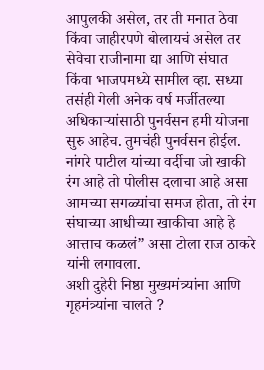आपुलकी असेल, तर ती मनात ठेवा किंवा जाहीरपणे बोलायचं असेल तर सेवेचा राजीनामा द्या आणि संघात किंवा भाजपमध्ये सामील व्हा. सध्या तसंही गेली अनेक वर्ष मर्जीतल्या अधिकाऱ्यांसाठी पुनर्वसन हमी योजना सुरु आहेच. तुमचंही पुनर्वसन होईल. नांगरे पाटील यांच्या वर्दीचा जो खाकी रंग आहे तो पोलीस दलाचा आहे असा आमच्या सगळ्यांचा समज होता, तो रंग संघाच्या आधीच्या खाकीचा आहे हे आत्ताच कळलं” असा टोला राज ठाकरे यांनी लगावला.
अशी दुहेरी निष्ठा मुख्यमंत्र्यांना आणि गृहमंत्र्यांना चालते ?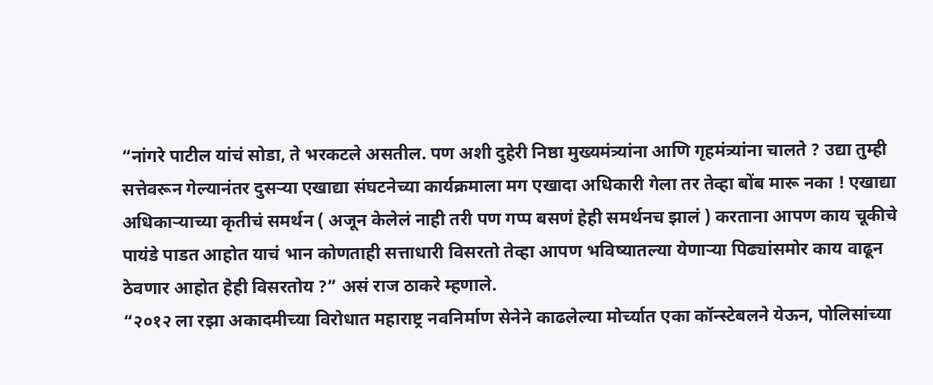“नांगरे पाटील यांचं सोडा, ते भरकटले असतील. पण अशी दुहेरी निष्ठा मुख्यमंत्र्यांना आणि गृहमंत्र्यांना चालते ? उद्या तुम्ही सत्तेवरून गेल्यानंतर दुसऱ्या एखाद्या संघटनेच्या कार्यक्रमाला मग एखादा अधिकारी गेला तर तेव्हा बोंब मारू नका ! एखाद्या अधिकाऱ्याच्या कृतीचं समर्थन ( अजून केलेलं नाही तरी पण गप्प बसणं हेही समर्थनच झालं ) करताना आपण काय चूकीचे पायंडे पाडत आहोत याचं भान कोणताही सत्ताधारी विसरतो तेव्हा आपण भविष्यातल्या येणाऱ्या पिढ्यांसमोर काय वाढून ठेवणार आहोत हेही विसरतोय ?” असं राज ठाकरे म्हणाले.
“२०१२ ला रझा अकादमीच्या विरोधात महाराष्ट्र नवनिर्माण सेनेने काढलेल्या मोर्च्यात एका कॉन्स्टेबलने येऊन, पोलिसांच्या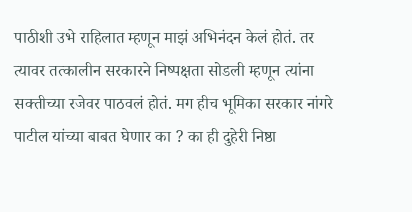पाठीशी उभे राहिलात म्हणून माझं अभिनंदन केलं होतं. तर त्यावर तत्कालीन सरकारने निष्पक्षता सोडली म्हणून त्यांना सक्तीच्या रजेवर पाठवलं होतं. मग हीच भूमिका सरकार नांगरे पाटील यांच्या बाबत घेणार का ? का ही दुहेरी निष्ठा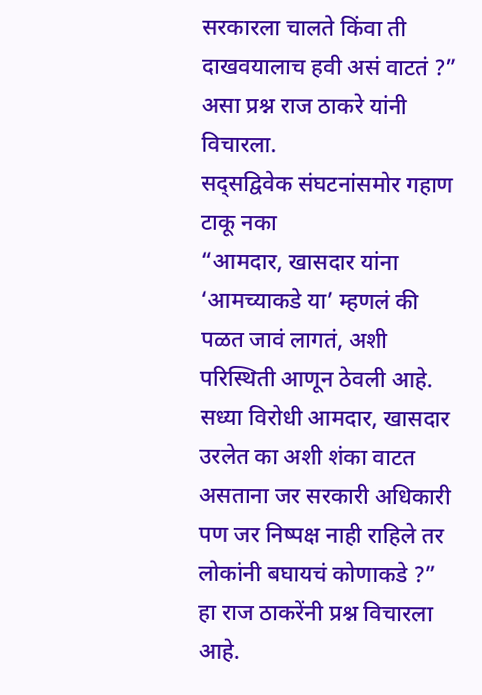सरकारला चालते किंवा ती दाखवयालाच हवी असं वाटतं ?” असा प्रश्न राज ठाकरे यांनी विचारला.
सद्सद्विवेक संघटनांसमोर गहाण टाकू नका
“आमदार, खासदार यांना ‘आमच्याकडे या’ म्हणलं की पळत जावं लागतं, अशी परिस्थिती आणून ठेवली आहे. सध्या विरोधी आमदार, खासदार उरलेत का अशी शंका वाटत असताना जर सरकारी अधिकारी पण जर निष्पक्ष नाही राहिले तर लोकांनी बघायचं कोणाकडे ?” हा राज ठाकरेंनी प्रश्न विचारला आहे.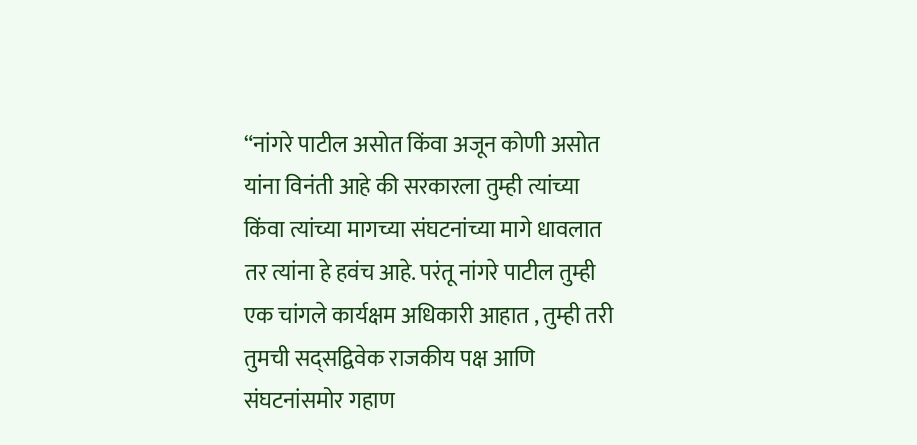“नांगरे पाटील असोत किंवा अजून कोणी असोत यांना विनंती आहे की सरकारला तुम्ही त्यांच्या किंवा त्यांच्या मागच्या संघटनांच्या मागे धावलात तर त्यांना हे हवंच आहे. परंतू नांगरे पाटील तुम्ही एक चांगले कार्यक्षम अधिकारी आहात , तुम्ही तरी तुमची सद्सद्विवेक राजकीय पक्ष आणि संघटनांसमोर गहाण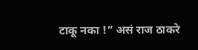टाकू नका !” असं राज ठाकरे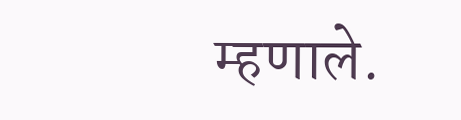म्हणाले.